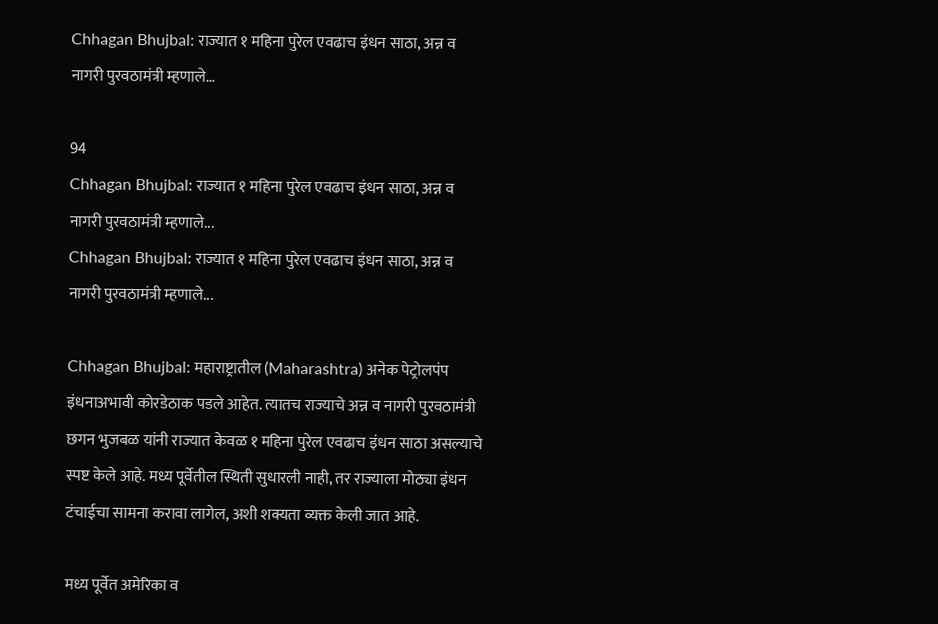Chhagan Bhujbal: राज्यात १ महिना पुरेल एवढाच इंधन साठा, अन्न व नागरी पुरवठामंत्री म्हणाले…

94
Chhagan Bhujbal: राज्यात १ महिना पुरेल एवढाच इंधन साठा, अन्न व नागरी पुरवठामंत्री म्हणाले...
Chhagan Bhujbal: राज्यात १ महिना पुरेल एवढाच इंधन साठा, अन्न व नागरी पुरवठामंत्री म्हणाले...

Chhagan Bhujbal: महाराष्ट्रातील (Maharashtra) अनेक पेट्रोलपंप इंधनाअभावी कोरडेठाक पडले आहेत. त्यातच राज्याचे अन्न व नागरी पुरवठामंत्री छगन भुजबळ यांनी राज्यात केवळ १ महिना पुरेल एवढाच इंधन साठा असल्याचे स्पष्ट केले आहे. मध्य पूर्वेतील स्थिती सुधारली नाही, तर राज्याला मोठ्या इंधन टंचाईचा सामना करावा लागेल, अशी शक्यता व्यक्त केली जात आहे.

मध्य पूर्वेत अमेरिका व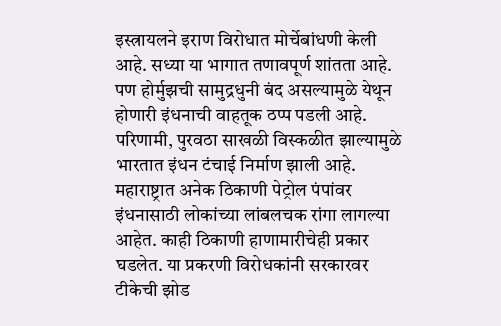इस्त्रायलने इराण विरोधात मोर्चेबांधणी केली आहे. सध्या या भागात तणावपूर्ण शांतता आहे. पण होर्मुझची सामुद्रधुनी बंद असल्यामुळे येथून होणारी इंधनाची वाहतूक ठप्प पडली आहे. परिणामी, पुरवठा साखळी विस्कळीत झाल्यामुळे भारतात इंधन टंचाई निर्माण झाली आहे. महाराष्ट्रात अनेक ठिकाणी पेट्रोल पंपांवर इंधनासाठी लोकांच्या लांबलचक रांगा लागल्या आहेत. काही ठिकाणी हाणामारीचेही प्रकार घडलेत. या प्रकरणी विरोधकांनी सरकारवर टीकेची झोड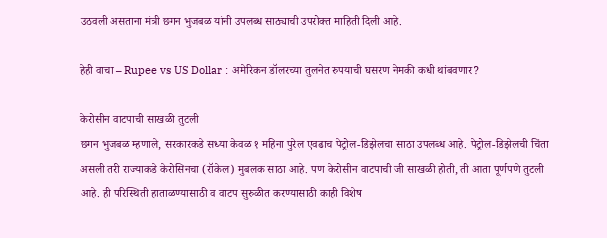उठवली असताना मंत्री छगन भुजबळ यांनी उपलब्ध साठ्याची उपरोक्त माहिती दिली आहे.

हेही वाचा – Rupee vs US Dollar : अमेरिकन डॉलरच्या तुलनेत रुपयाची घसरण नेमकी कधी थांबवणार?

केरोसीन वाटपाची साखळी तुटली
छगन भुजबळ म्हणाले, सरकारकडे सध्या केवळ १ महिना पुरेल एवढाच पेट्रोल-डिझेलचा साठा उपलब्ध आहे. पेट्रोल-डिझेलची चिंता असली तरी राज्याकडे केरोसिनचा (रॉकेल) मुबलक साठा आहे. पण केरोसीन वाटपाची जी साखळी होती, ती आता पूर्णपणे तुटली आहे. ही परिस्थिती हाताळण्यासाठी व वाटप सुरुळीत करण्यासाठी काही विशेष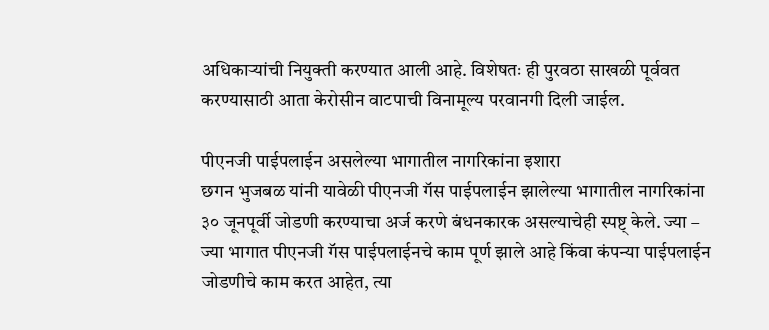अधिकाऱ्यांची नियुक्ती करण्यात आली आहे. विशेषतः ही पुरवठा साखळी पूर्ववत करण्यासाठी आता केरोसीन वाटपाची विनामूल्य परवानगी दिली जाईल.

पीएनजी पाईपलाईन असलेल्या भागातील नागरिकांना इशारा
छगन भुजबळ यांनी यावेळी पीएनजी गॅस पाईपलाईन झालेल्या भागातील नागरिकांना ३० जूनपूर्वी जोडणी करण्याचा अर्ज करणे बंधनकारक असल्याचेही स्पष्ट् केले. ज्या – ज्या भागात पीएनजी गॅस पाईपलाईनचे काम पूर्ण झाले आहे किंवा कंपन्या पाईपलाईन जोडणीचे काम करत आहेत, त्या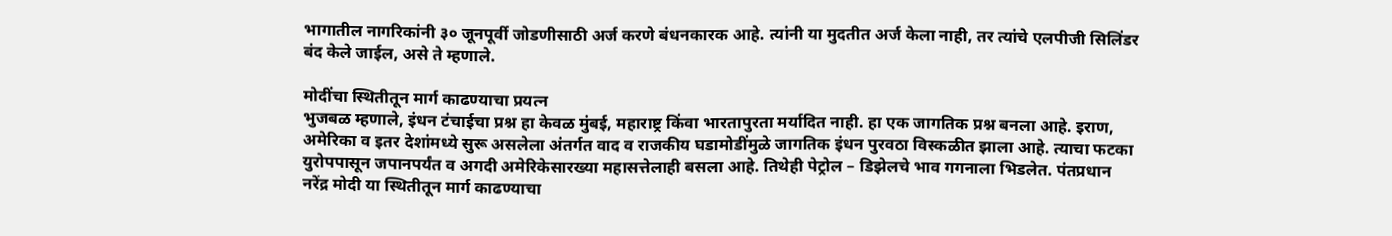भागातील नागरिकांनी ३० जूनपूर्वी जोडणीसाठी अर्ज करणे बंधनकारक आहे. त्यांनी या मुदतीत अर्ज केला नाही, तर त्यांचे एलपीजी सिलिंडर बंद केले जाईल, असे ते म्हणाले.

मोदींचा स्थितीतून मार्ग काढण्याचा प्रयत्न
भुजबळ म्हणाले, इंधन टंचाईचा प्रश्न हा केवळ मुंबई, महाराष्ट्र किंवा भारतापुरता मर्यादित नाही. हा एक जागतिक प्रश्न बनला आहे. इराण, अमेरिका व इतर देशांमध्ये सुरू असलेला अंतर्गत वाद व राजकीय घडामोडींमुळे जागतिक इंधन पुरवठा विस्कळीत झाला आहे. त्याचा फटका युरोपपासून जपानपर्यंत व अगदी अमेरिकेसारख्या महासत्तेलाही बसला आहे. तिथेही पेट्रोल – डिझेलचे भाव गगनाला भिडलेत. पंतप्रधान नरेंद्र मोदी या स्थितीतून मार्ग काढण्याचा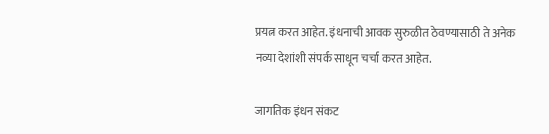प्रयत्न करत आहेत. इंधनाची आवक सुरुळीत ठेवण्यासाठी ते अनेक नव्या देशांशी संपर्क साधून चर्चा करत आहेत.

जागतिक इंधन संकट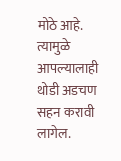मोठे आहे. त्यामुळे आपल्यालाही थोडी अडचण सहन करावी लागेल.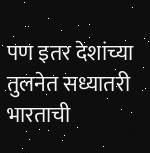पण इतर देशांच्या तुलनेत सध्यातरी भारताची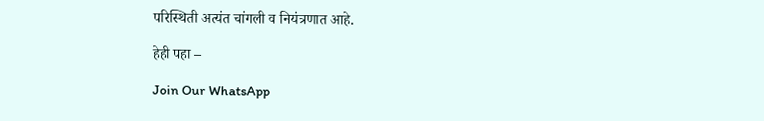परिस्थिती अत्यंत चांगली व नियंत्रणात आहे.

हेही पहा –

Join Our WhatsApp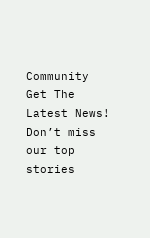Community
Get The Latest News!
Don’t miss our top stories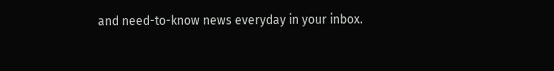and need-to-know news everyday in your inbox.